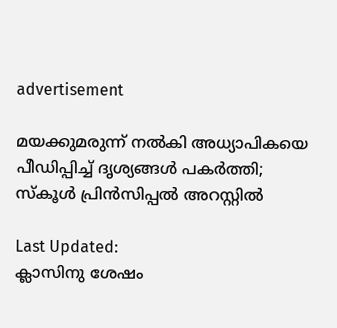advertisement

മയക്കുമരുന്ന് നൽകി അധ്യാപികയെ പീഡിപ്പിച്ച് ദൃശ്യങ്ങൾ പകർത്തി; സ്കൂൾ പ്രിൻസിപ്പൽ അറസ്റ്റിൽ

Last Updated:
ക്ലാസിനു ശേഷം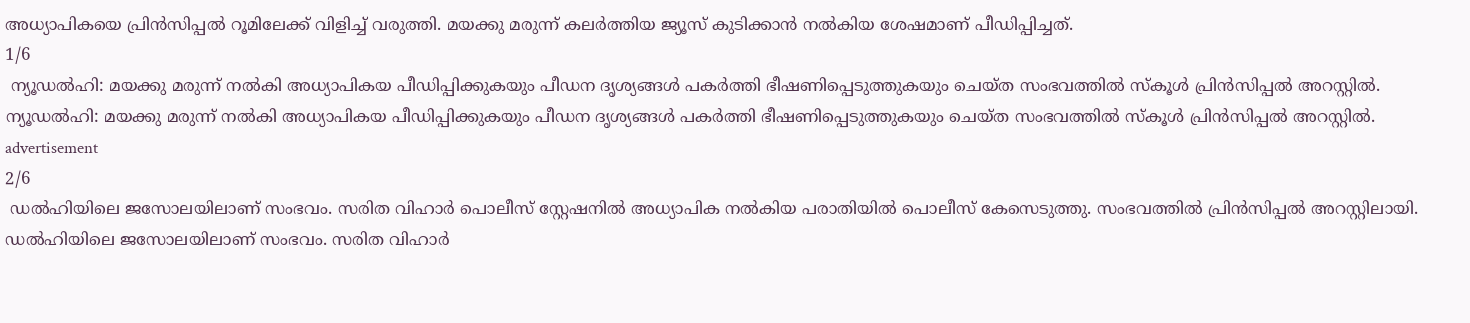അധ്യാപികയെ പ്രിൻസിപ്പല്‍ റൂമിലേക്ക് വിളിച്ച് വരുത്തി. മയക്കു മരുന്ന് കലർത്തിയ ജ്യൂസ് കുടിക്കാൻ നൽകിയ ശേഷമാണ് പീഡിപ്പിച്ചത്.
1/6
 ന്യൂഡൽഹി: മയക്കു മരുന്ന് നൽകി അധ്യാപികയ പീഡിപ്പിക്കുകയും പീഡന ദൃശ്യങ്ങൾ പകർത്തി ഭീഷണിപ്പെടുത്തുകയും ചെയ്ത സംഭവത്തിൽ സ്കൂൾ പ്രിൻസിപ്പൽ അറസ്റ്റിൽ.
ന്യൂഡൽഹി: മയക്കു മരുന്ന് നൽകി അധ്യാപികയ പീഡിപ്പിക്കുകയും പീഡന ദൃശ്യങ്ങൾ പകർത്തി ഭീഷണിപ്പെടുത്തുകയും ചെയ്ത സംഭവത്തിൽ സ്കൂൾ പ്രിൻസിപ്പൽ അറസ്റ്റിൽ.
advertisement
2/6
 ഡൽഹിയിലെ ജസോലയിലാണ് സംഭവം. സരിത വിഹാർ പൊലീസ് സ്റ്റേഷനിൽ അധ്യാപിക നൽകിയ പരാതിയിൽ പൊലീസ് കേസെടുത്തു. സംഭവത്തിൽ പ്രിന്‍സിപ്പൽ അറസ്റ്റിലായി.
ഡൽഹിയിലെ ജസോലയിലാണ് സംഭവം. സരിത വിഹാർ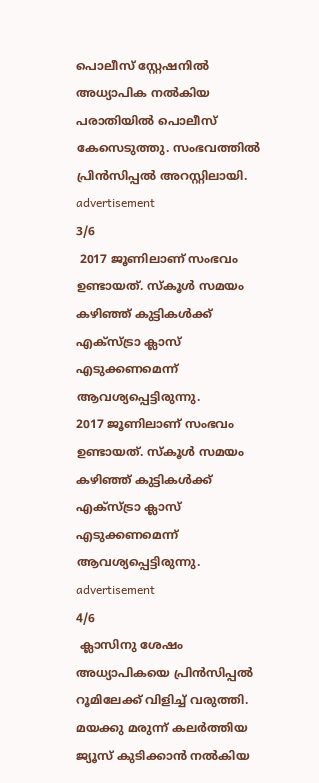പൊലീസ് സ്റ്റേഷനിൽ അധ്യാപിക നൽകിയ പരാതിയിൽ പൊലീസ് കേസെടുത്തു. സംഭവത്തിൽ പ്രിന്‍സിപ്പൽ അറസ്റ്റിലായി.
advertisement
3/6
 2017 ജൂണിലാണ് സംഭവം ഉണ്ടായത്. സ്കൂൾ സമയം കഴിഞ്ഞ് കുട്ടികൾക്ക് എക്സ്ട്രാ ക്ലാസ് എടുക്കണമെന്ന് ആവശ്യപ്പെട്ടിരുന്നു.
2017 ജൂണിലാണ് സംഭവം ഉണ്ടായത്. സ്കൂൾ സമയം കഴിഞ്ഞ് കുട്ടികൾക്ക് എക്സ്ട്രാ ക്ലാസ് എടുക്കണമെന്ന് ആവശ്യപ്പെട്ടിരുന്നു.
advertisement
4/6
 ക്ലാസിനു ശേഷം അധ്യാപികയെ പ്രിൻസിപ്പല്‍ റൂമിലേക്ക് വിളിച്ച് വരുത്തി. മയക്കു മരുന്ന് കലർത്തിയ ജ്യൂസ് കുടിക്കാൻ നൽകിയ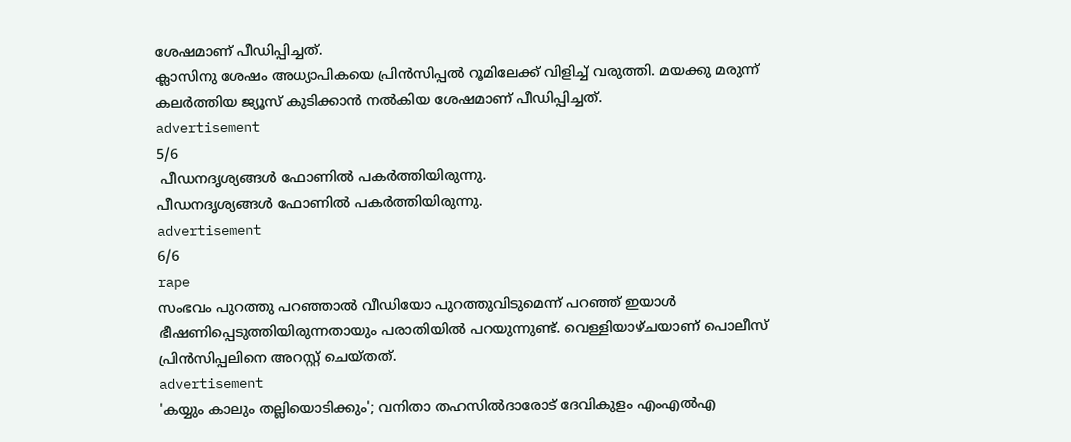ശേഷമാണ് പീഡിപ്പിച്ചത്.
ക്ലാസിനു ശേഷം അധ്യാപികയെ പ്രിൻസിപ്പല്‍ റൂമിലേക്ക് വിളിച്ച് വരുത്തി. മയക്കു മരുന്ന് കലർത്തിയ ജ്യൂസ് കുടിക്കാൻ നൽകിയ ശേഷമാണ് പീഡിപ്പിച്ചത്.
advertisement
5/6
 പീഡനദൃശ്യങ്ങൾ ഫോണിൽ പകർത്തിയിരുന്നു.
പീഡനദൃശ്യങ്ങൾ ഫോണിൽ പകർത്തിയിരുന്നു.
advertisement
6/6
rape
സംഭവം പുറത്തു പറഞ്ഞാൽ വീഡിയോ പുറത്തുവിടുമെന്ന് പറഞ്ഞ് ഇയാൾ ഭീഷണിപ്പെടുത്തിയിരുന്നതായും പരാതിയിൽ പറയുന്നുണ്ട്. വെള്ളിയാഴ്ചയാണ് പൊലീസ് പ്രിൻസിപ്പലിനെ അറസ്റ്റ് ചെയ്തത്.
advertisement
'കയ്യും കാലും തല്ലിയൊടിക്കും'; വനിതാ തഹസിൽദാരോട് ദേവികുളം എംഎൽഎ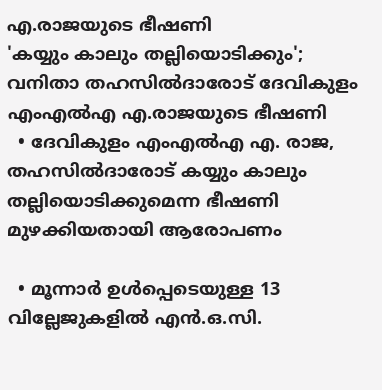എ.രാജയുടെ ഭീഷണി
'കയ്യും കാലും തല്ലിയൊടിക്കും'; വനിതാ തഹസിൽദാരോട് ദേവികുളം എംഎൽഎ എ.രാജയുടെ ഭീഷണി
  • ദേവികുളം എംഎൽഎ എ. രാജ, തഹസിൽദാരോട് കയ്യും കാലും തല്ലിയൊടിക്കുമെന്ന ഭീഷണി മുഴക്കിയതായി ആരോപണം

  • മൂന്നാർ ഉൾപ്പെടെയുള്ള 13 വില്ലേജുകളിൽ എൻ.ഒ.സി.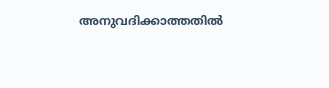അനുവദിക്കാത്തതിൽ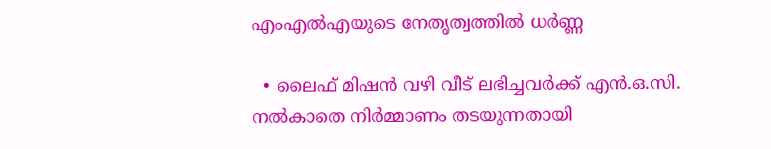എംഎൽഎയുടെ നേതൃത്വത്തിൽ ധർണ്ണ

  • ലൈഫ് മിഷൻ വഴി വീട് ലഭിച്ചവർക്ക് എൻ.ഒ.സി. നൽകാതെ നിർമ്മാണം തടയുന്നതായി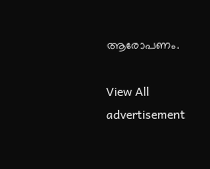ആരോപണം.

View All
advertisement